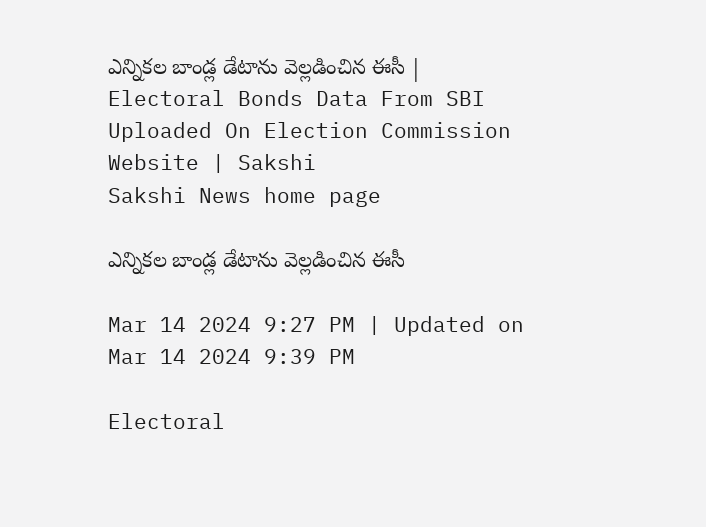ఎన్నికల బాండ్ల డేటాను వెల్లడించిన ఈసీ | Electoral Bonds Data From SBI Uploaded On Election Commission Website | Sakshi
Sakshi News home page

ఎన్నికల బాండ్ల డేటాను వెల్లడించిన ఈసీ

Mar 14 2024 9:27 PM | Updated on Mar 14 2024 9:39 PM

Electoral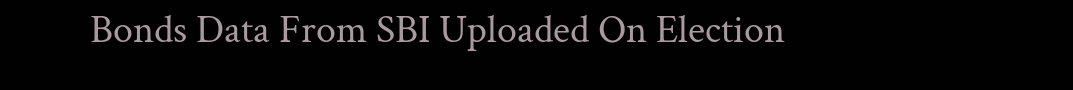Bonds Data From SBI Uploaded On Election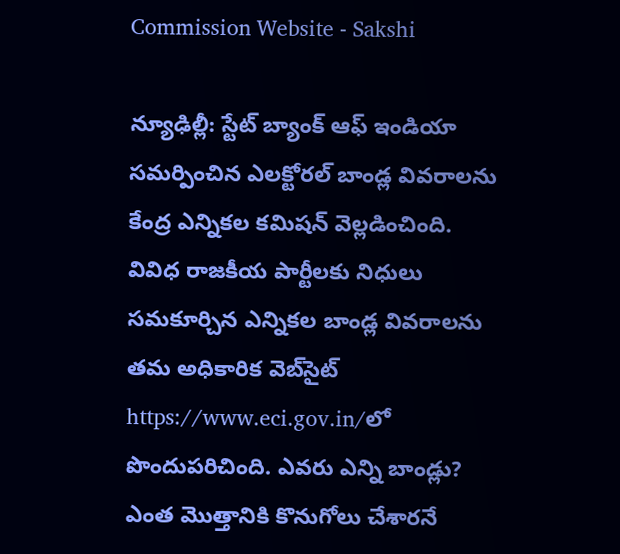Commission Website - Sakshi

న్యూఢిల్లీ: స్టేట్‌ బ్యాంక్‌ ఆఫ్‌ ఇండియా సమర్పించిన ఎలక్టోరల్‌ బాండ్ల వివరాలను కేంద్ర ఎన్నికల కమిషన్‌ వెల్లడించింది. వివిధ రాజకీయ పార్టీలకు నిధులు సమకూర్చిన ఎన్నికల బాండ్ల వివరాలను తమ అధికారిక వెబ్‌సైట్‌ https://www.eci.gov.in/లో పొందుపరిచింది. ఎవరు ఎన్ని బాండ్లు? ఎంత మొత్తానికి కొనుగోలు చేశారనే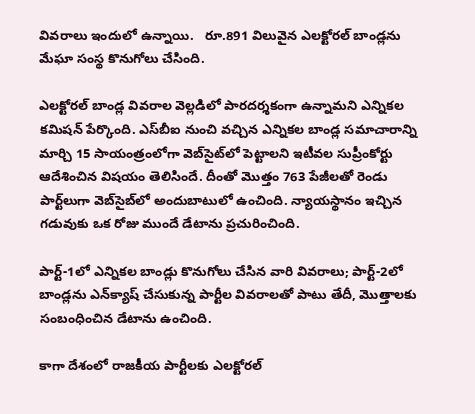వివరాలు ఇందులో ఉన్నాయి.   రూ.891 విలువైన ఎలక్టోరల్‌ బాండ్లను మేఘా సంస్థ కొనుగోలు చేసింది.

ఎలక్టోరల్‌ బాండ్ల వివరాల వెల్లడిలో పారదర్శకంగా ఉన్నామని ఎన్నికల కమిషన్‌ పేర్కొంది. ఎస్‌బీఐ నుంచి వచ్చిన ఎన్నికల బాండ్ల సమాచారాన్ని మార్చి 15 సాయంత్రంలోగా వెబ్‌సైట్‌లో పెట్టాలని ఇటీవల సుప్రీంకోర్టు ఆదేశించిన విషయం తెలిసిందే. దీంతో మొత్తం 763 పేజీలతో రెండు పార్ట్‌లుగా వెబ్‌సైబ్‌లో అందుబాటులో ఉంచింది. న్యాయస్థానం ఇచ్చిన గడువుకు ఒక రోజు ముందే డేటాను ప్రచురించింది.

పార్ట్‌-1లో ఎన్నికల బాండ్లు కొనుగోలు చేసిన వారి వివరాలు; పార్ట్‌-2లో బాండ్లను ఎన్‌క్యాష్‌ చేసుకున్న పార్టీల వివరాలతో పాటు తేదీ, మొత్తాలకు సంబంధించిన డేటాను ఉంచింది.

కాగా దేశంలో రాజకీయ పార్టీలకు ఎలక్టోరల్‌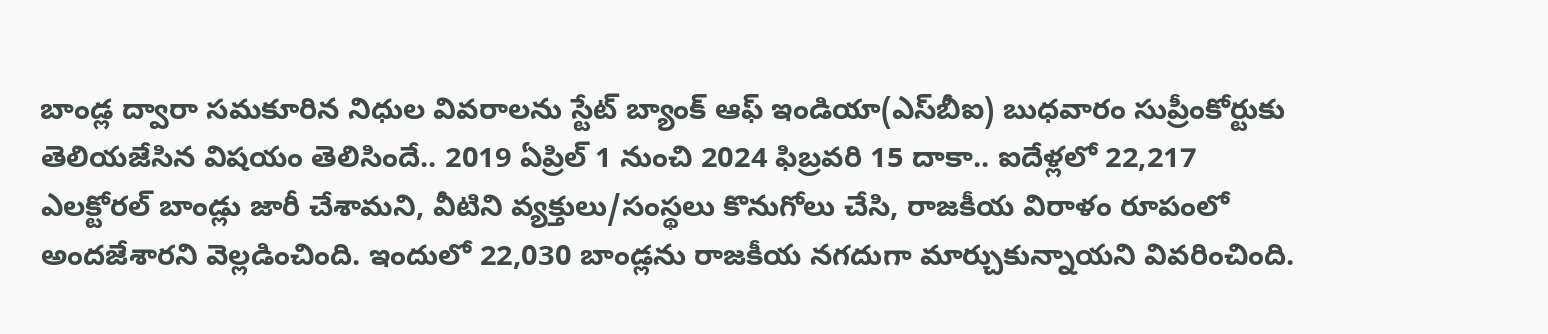బాండ్ల ద్వారా సమకూరిన నిధుల వివరాలను స్టేట్‌ బ్యాంక్‌ ఆఫ్‌ ఇండియా(ఎస్‌బీఐ) బుధవారం సుప్రీంకోర్టుకు తెలియజేసిన విషయం తెలిసిందే.. 2019 ఏప్రిల్‌ 1 నుంచి 2024 ఫిబ్రవరి 15 దాకా.. ఐదేళ్లలో 22,217 ఎలక్టోరల్‌ బాండ్లు జారీ చేశామని, వీటిని వ్యక్తులు/సంస్థలు కొనుగోలు చేసి, రాజకీయ విరాళం రూపంలో అందజేశారని వెల్లడించింది. ఇందులో 22,030 బాండ్లను రాజకీయ నగదుగా మార్చుకున్నాయని వివరించింది.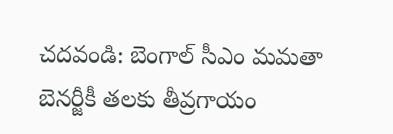చదవండి: బెంగాల్‌ సీఎం మమతా బెనర్జీకీ తలకు తీవ్రగాయం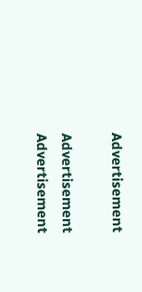Advertisement

Advertisement
Advertisement